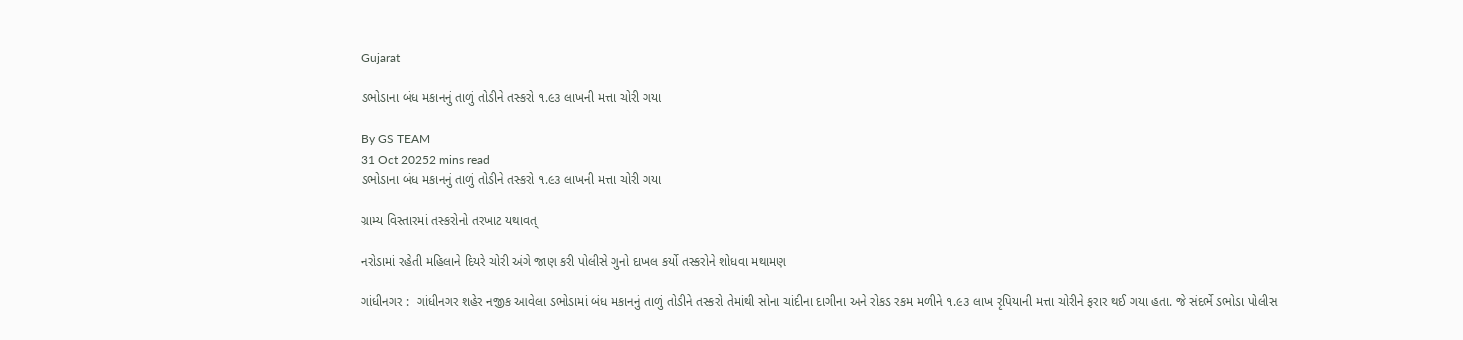Gujarat

ડભોડાના બંધ મકાનનું તાળું તોડીને તસ્કરો ૧.૯૩ લાખની મત્તા ચોરી ગયા

By GS TEAM
31 Oct 20252 mins read
ડભોડાના બંધ મકાનનું તાળું તોડીને તસ્કરો ૧.૯૩ લાખની મત્તા ચોરી ગયા

ગ્રામ્ય વિસ્તારમાં તસ્કરોનો તરખાટ યથાવત્

નરોડામાં રહેતી મહિલાને દિયરે ચોરી અંગે જાણ કરી પોલીસે ગુનો દાખલ કર્યો તસ્કરોને શોધવા મથામણ

ગાંધીનગર :  ગાંધીનગર શહેર નજીક આવેલા ડભોડામાં બંધ મકાનનું તાળું તોડીને તસ્કરો તેમાંથી સોના ચાંદીના દાગીના અને રોકડ રકમ મળીને ૧.૯૩ લાખ રૃપિયાની મત્તા ચોરીને ફરાર થઈ ગયા હતા. જે સંદર્ભે ડભોડા પોલીસ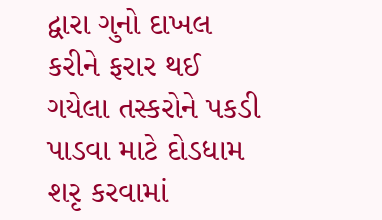દ્વારા ગુનો દાખલ કરીને ફરાર થઈ ગયેલા તસ્કરોને પકડી પાડવા માટે દોડધામ શરૃ કરવામાં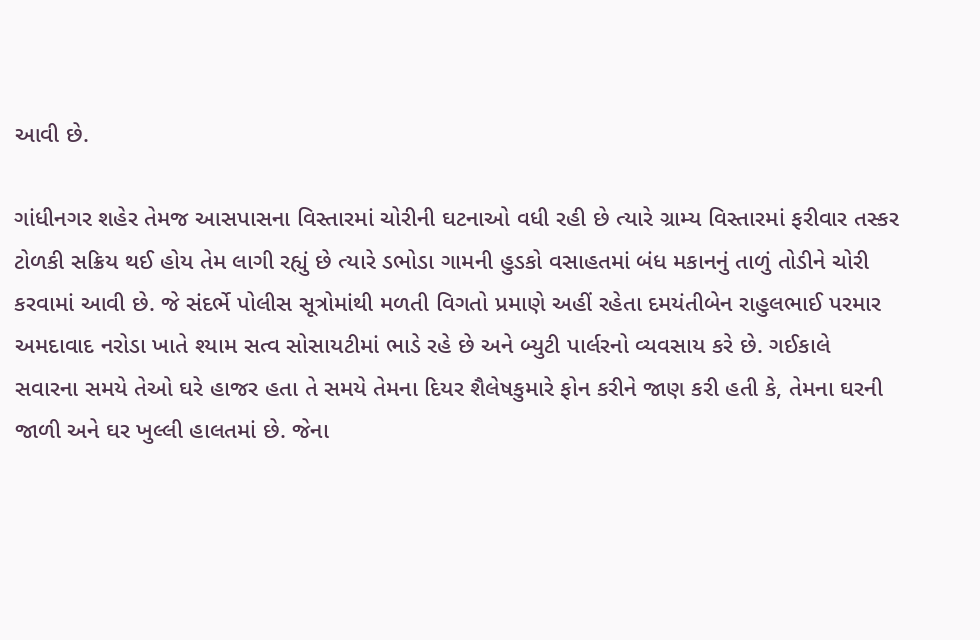આવી છે.

ગાંધીનગર શહેર તેમજ આસપાસના વિસ્તારમાં ચોરીની ઘટનાઓ વધી રહી છે ત્યારે ગ્રામ્ય વિસ્તારમાં ફરીવાર તસ્કર ટોળકી સક્રિય થઈ હોય તેમ લાગી રહ્યું છે ત્યારે ડભોડા ગામની હુડકો વસાહતમાં બંધ મકાનનું તાળું તોડીને ચોરી કરવામાં આવી છે. જે સંદર્ભે પોલીસ સૂત્રોમાંથી મળતી વિગતો પ્રમાણે અહીં રહેતા દમયંતીબેન રાહુલભાઈ પરમાર અમદાવાદ નરોડા ખાતે શ્યામ સત્વ સોસાયટીમાં ભાડે રહે છે અને બ્યુટી પાર્લરનો વ્યવસાય કરે છે. ગઈકાલે સવારના સમયે તેઓ ઘરે હાજર હતા તે સમયે તેમના દિયર શૈલેષકુમારે ફોન કરીને જાણ કરી હતી કે, તેમના ઘરની જાળી અને ઘર ખુલ્લી હાલતમાં છે. જેના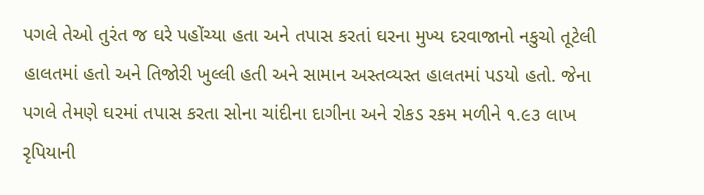પગલે તેઓ તુરંત જ ઘરે પહોંચ્યા હતા અને તપાસ કરતાં ઘરના મુખ્ય દરવાજાનો નકુચો તૂટેલી હાલતમાં હતો અને તિજોરી ખુલ્લી હતી અને સામાન અસ્તવ્યસ્ત હાલતમાં પડયો હતો. જેના પગલે તેમણે ઘરમાં તપાસ કરતા સોના ચાંદીના દાગીના અને રોકડ રકમ મળીને ૧.૯૩ લાખ રૃપિયાની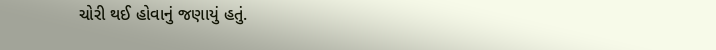ચોરી થઈ હોવાનું જણાયું હતું.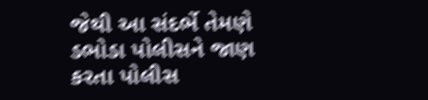જેથી આ સંદર્ભે તેમણે ડભોડા પોલીસને જાણ કરતા પોલીસ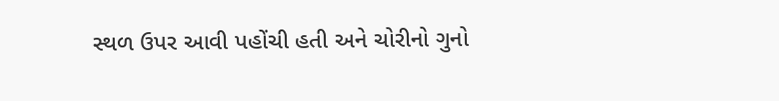સ્થળ ઉપર આવી પહોંચી હતી અને ચોરીનો ગુનો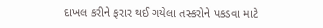દાખલ કરીને ફરાર થઈ ગયેલા તસ્કરોને પકડવા માટે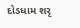દોડધામ શરૃ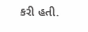કરી હતી.